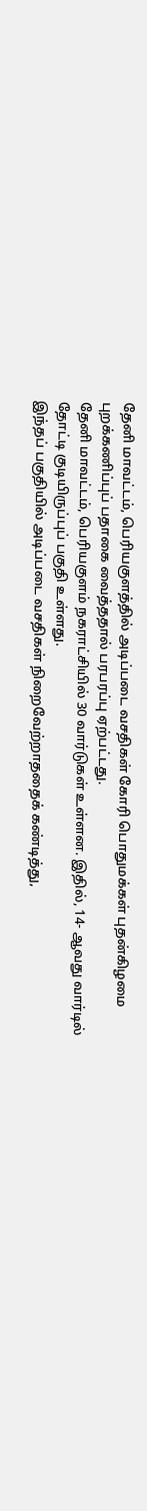தேனி மாவட்டம், பெரியகுளத்தில் அடிப்படை வசதிகள் கோரி பொதுமக்கள் புதன்கிழமை புறக்கணிப்புப் பதாகை வைத்ததால் பரபரப்பு ஏற்பட்டது.
தேனி மாவட்டம், பெரியகுளம் நகராட்சியில் 30 வார்டுகள் உள்ளன. இதில், 14- ஆவது வார்டில் தோட்டி குடியிருப்புப் பகுதி உள்ளது.
இந்தப் பகுதியில் அடிப்படை வசதிகள் நிறைவேற்றாததைக் கண்டித்து,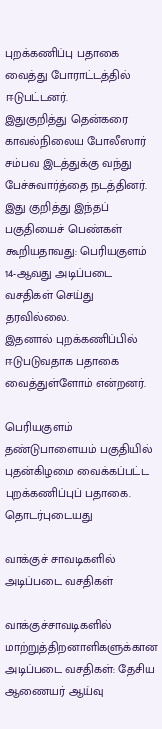புறக்கணிப்பு பதாகை வைத்து போராட்டத்தில் ஈடுபட்டனர்.
இதுகுறித்து தென்கரை காவல்நிலைய போலீஸார் சம்பவ இடத்துக்கு வந்து பேச்சுவார்த்தை நடத்தினர்.
இது குறித்து இந்தப் பகுதியைச் பெண்கள் கூறியதாவது: பெரியகுளம் 14-ஆவது அடிப்படை வசதிகள் செய்து தரவில்லை.
இதனால் புறக்கணிப்பில் ஈடுபடுவதாக பதாகை வைத்துள்ளோம் என்றனர்.

பெரியகுளம் தண்டுபாளையம் பகுதியில் புதன்கிழமை வைக்கப்பட்ட புறக்கணிப்புப் பதாகை.
தொடர்புடையது

வாக்குச் சாவடிகளில் அடிப்படை வசதிகள்

வாக்குச்சாவடிகளில் மாற்றுத்திறனாளிகளுக்கான அடிப்படை வசதிகள்: தேசிய ஆணையர் ஆய்வு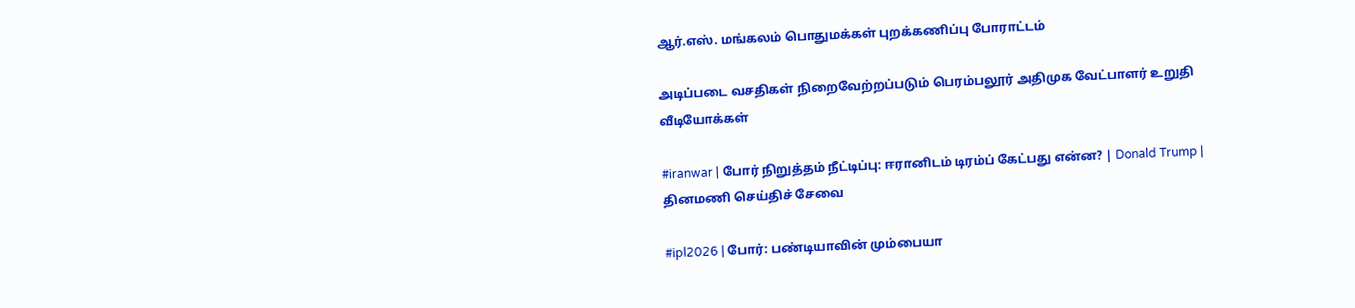ஆர்.எஸ். மங்கலம் பொதுமக்கள் புறக்கணிப்பு போராட்டம்

அடிப்படை வசதிகள் நிறைவேற்றப்படும் பெரம்பலூர் அதிமுக வேட்பாளர் உறுதி
வீடியோக்கள்

#iranwar | போர் நிறுத்தம் நீட்டிப்பு: ஈரானிடம் டிரம்ப் கேட்பது என்ன? | Donald Trump |
தினமணி செய்திச் சேவை

#ipl2026 | போர்: பண்டியாவின் மும்பையா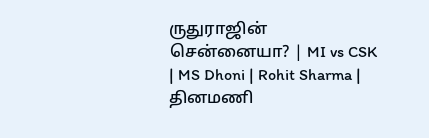ருதுராஜின் சென்னையா? | MI vs CSK | MS Dhoni | Rohit Sharma |
தினமணி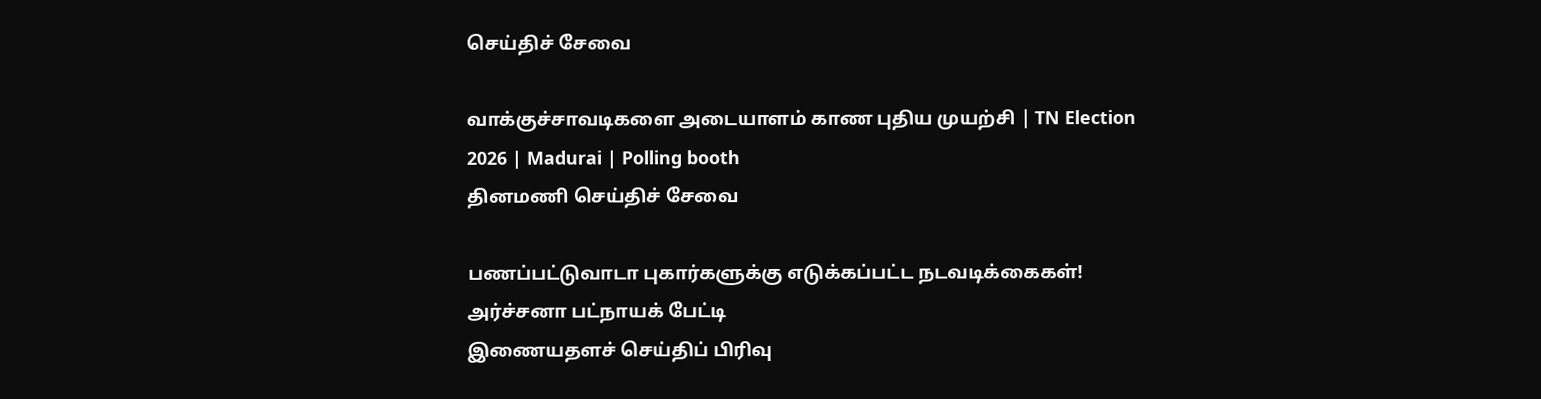செய்திச் சேவை

வாக்குச்சாவடிகளை அடையாளம் காண புதிய முயற்சி | TN Election 2026 | Madurai | Polling booth
தினமணி செய்திச் சேவை

பணப்பட்டுவாடா புகார்களுக்கு எடுக்கப்பட்ட நடவடிக்கைகள்! அர்ச்சனா பட்நாயக் பேட்டி
இணையதளச் செய்திப் பிரிவு